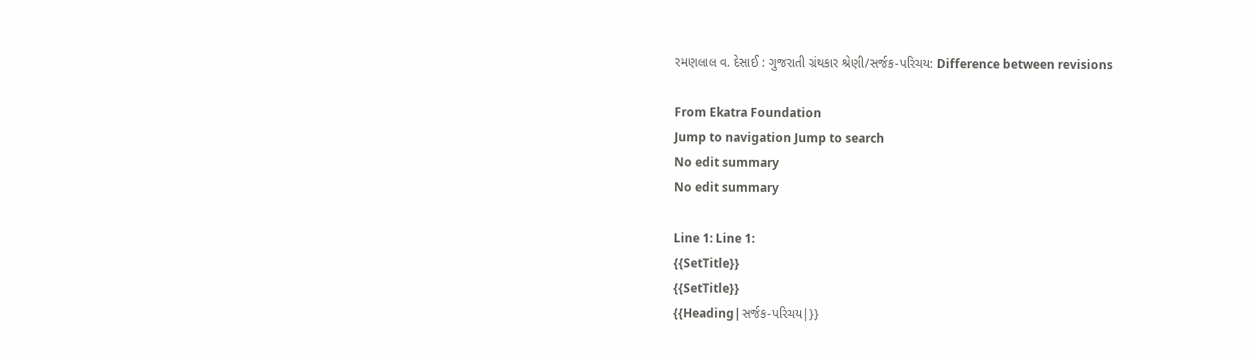રમણલાલ વ. દેસાઈ : ગુજરાતી ગ્રંથકાર શ્રેણી/સર્જક-પરિચય: Difference between revisions

From Ekatra Foundation
Jump to navigation Jump to search
No edit summary
No edit summary

Line 1: Line 1:
{{SetTitle}}
{{SetTitle}}
{{Heading|સર્જક-પરિચય|}}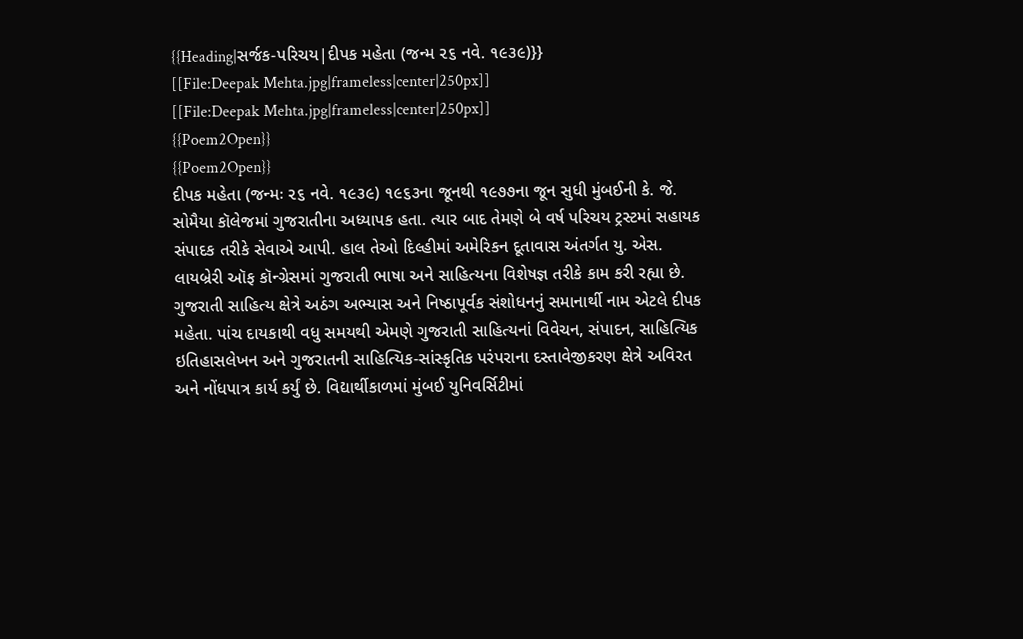{{Heading|સર્જક-પરિચય|દીપક મહેતા (જન્મ ૨૬ નવે. ૧૯૩૯)}}
[[File:Deepak Mehta.jpg|frameless|center|250px]]
[[File:Deepak Mehta.jpg|frameless|center|250px]]
{{Poem2Open}}
{{Poem2Open}}
દીપક મહેતા (જન્મઃ ૨૬ નવે. ૧૯૩૯) ૧૯૬૩ના જૂનથી ૧૯૭૭ના જૂન સુધી મુંબઈની કે. જે. સોમૈયા કૉલેજમાં ગુજરાતીના અધ્યાપક હતા. ત્યાર બાદ તેમણે બે વર્ષ પરિચય ટ્રસ્ટમાં સહાયક સંપાદક તરીકે સેવાએ આપી. હાલ તેઓ દિલ્હીમાં અમેરિકન દૂતાવાસ અંતર્ગત યુ. એસ. લાયબ્રેરી ઑફ કૉન્ગ્રેસમાં ગુજરાતી ભાષા અને સાહિત્યના વિશેષજ્ઞ તરીકે કામ કરી રહ્યા છે.
ગુજરાતી સાહિત્ય ક્ષેત્રે અઠંગ અભ્યાસ અને નિષ્ઠાપૂર્વક સંશોધનનું સમાનાર્થી નામ એટલે દીપક મહેતા. પાંચ દાયકાથી વધુ સમયથી એમણે ગુજરાતી સાહિત્યનાં વિવેચન, સંપાદન, સાહિત્યિક ઇતિહાસલેખન અને ગુજરાતની સાહિત્યિક-સાંસ્કૃતિક પરંપરાના દસ્તાવેજીકરણ ક્ષેત્રે અવિરત અને નોંધપાત્ર કાર્ય કર્યું છે. વિદ્યાર્થીકાળમાં મુંબઈ યુનિવર્સિટીમાં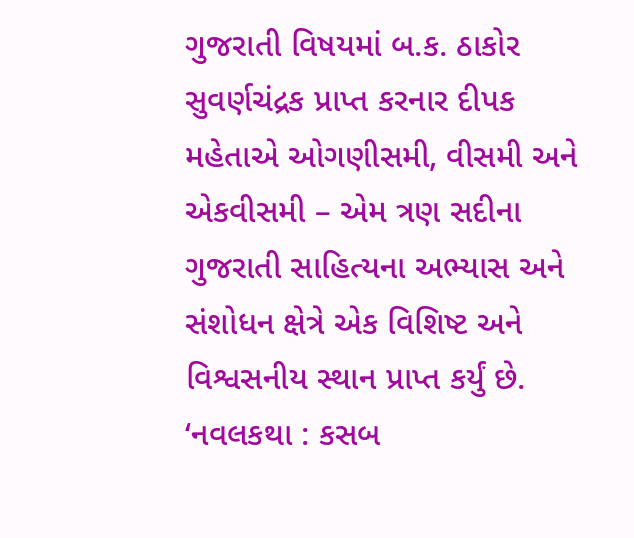ગુજરાતી વિષયમાં બ.ક. ઠાકોર સુવર્ણચંદ્રક પ્રાપ્ત કરનાર દીપક મહેતાએ ઓગણીસમી, વીસમી અને એકવીસમી – એમ ત્રણ સદીના ગુજરાતી સાહિત્યના અભ્યાસ અને સંશોધન ક્ષેત્રે એક વિશિષ્ટ અને વિશ્વસનીય સ્થાન પ્રાપ્ત કર્યું છે.
‘નવલકથા : કસબ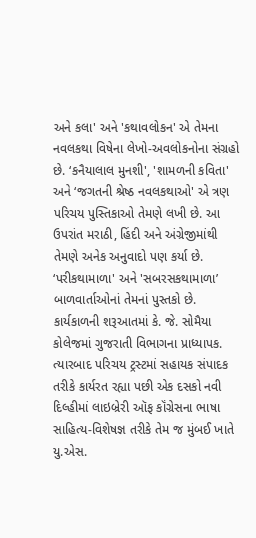અને કલા' અને 'કથાવલોકન' એ તેમના નવલકથા વિષેના લેખો-અવલોકનોના સંગ્રહો છે. ‘કનૈયાલાલ મુનશી', 'શામળની કવિતા' અને ‘જગતની શ્રેષ્ઠ નવલકથાઓ' એ ત્રણ પરિચય પુસ્તિકાઓ તેમણે લખી છે. આ ઉપરાંત મરાઠી, હિંદી અને અંગ્રેજીમાંથી તેમણે અનેક અનુવાદો પણ કર્યા છે. ‘પરીકથામાળા' અને 'સબરસકથામાળા’ બાળવાર્તાઓનાં તેમનાં પુસ્તકો છે.
કાર્યકાળની શરૂઆતમાં કે. જે. સોમૈયા કોલેજમાં ગુજરાતી વિભાગના પ્રાધ્યાપક. ત્યારબાદ પરિચય ટ્રસ્ટમાં સહાયક સંપાદક તરીકે કાર્યરત રહ્યા પછી એક દસકો નવી દિલ્હીમાં લાઇબ્રેરી ઑફ કૉંગ્રેસના ભાષા સાહિત્ય-વિશેષજ્ઞ તરીકે તેમ જ મુંબઈ ખાતે યુ.એસ.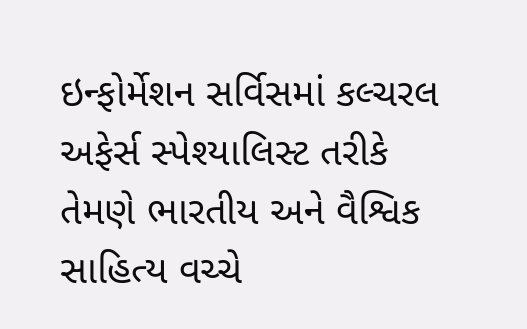ઇન્ફોર્મેશન સર્વિસમાં કલ્ચરલ અફેર્સ સ્પેશ્યાલિસ્ટ તરીકે તેમણે ભારતીય અને વૈશ્વિક સાહિત્ય વચ્ચે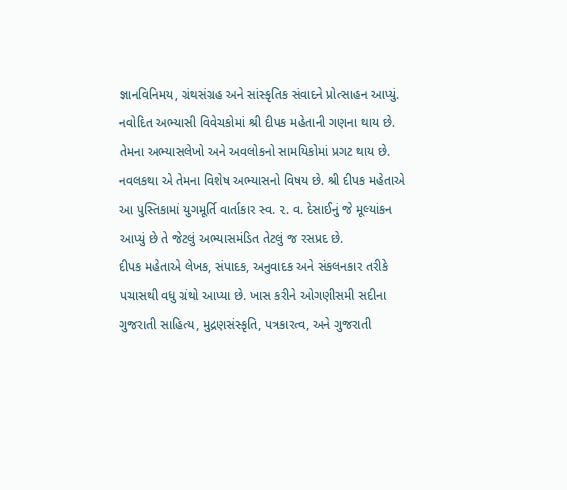જ્ઞાનવિનિમય, ગ્રંથસંગ્રહ અને સાંસ્કૃતિક સંવાદને પ્રોત્સાહન આપ્યું.
નવોદિત અભ્યાસી વિવેચકોમાં શ્રી દીપક મહેતાની ગણના થાય છે. તેમના અભ્યાસલેખો અને અવલોકનો સામયિકોમાં પ્રગટ થાય છે. નવલકથા એ તેમના વિશેષ અભ્યાસનો વિષય છે. શ્રી દીપક મહેતાએ આ પુસ્તિકામાં યુગમૂર્તિ વાર્તાકાર સ્વ. ૨. વ. દેસાઈનું જે મૂલ્યાંકન આપ્યું છે તે જેટલું અભ્યાસમંડિત તેટલું જ રસપ્રદ છે.
દીપક મહેતાએ લેખક, સંપાદક, અનુવાદક અને સંકલનકાર તરીકે પચાસથી વધુ ગ્રંથો આપ્યા છે. ખાસ કરીને ઓગણીસમી સદીના ગુજરાતી સાહિત્ય, મુદ્રણસંસ્કૃતિ, પત્રકારત્વ, અને ગુજરાતી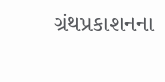ગ્રંથપ્રકાશનના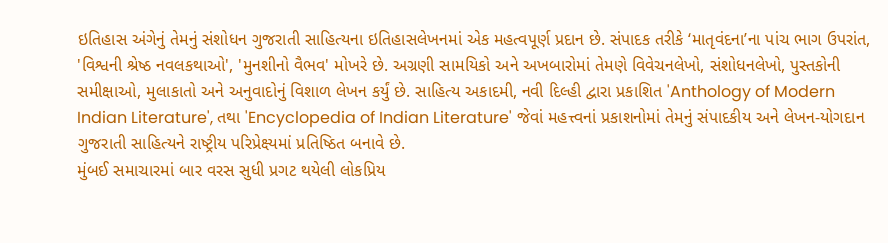ઇતિહાસ અંગેનું તેમનું સંશોધન ગુજરાતી સાહિત્યના ઇતિહાસલેખનમાં એક મહત્વપૂર્ણ પ્રદાન છે. સંપાદક તરીકે ‘માતૃવંદના’ના પાંચ ભાગ ઉપરાંત, 'વિશ્વની શ્રેષ્ઠ નવલકથાઓ', 'મુનશીનો વૈભવ' મોખરે છે. અગ્રણી સામયિકો અને અખબારોમાં તેમણે વિવેચનલેખો, સંશોધનલેખો, પુસ્તકોની સમીક્ષાઓ, મુલાકાતો અને અનુવાદોનું વિશાળ લેખન કર્યું છે. સાહિત્ય અકાદમી, નવી દિલ્હી દ્વારા પ્રકાશિત 'Anthology of Modern Indian Literature', તથા 'Encyclopedia of Indian Literature' જેવાં મહત્ત્વનાં પ્રકાશનોમાં તેમનું સંપાદકીય અને લેખન-યોગદાન ગુજરાતી સાહિત્યને રાષ્ટ્રીય પરિપ્રેક્ષ્યમાં પ્રતિષ્ઠિત બનાવે છે.
મુંબઈ સમાચારમાં બાર વરસ સુધી પ્રગટ થયેલી લોકપ્રિય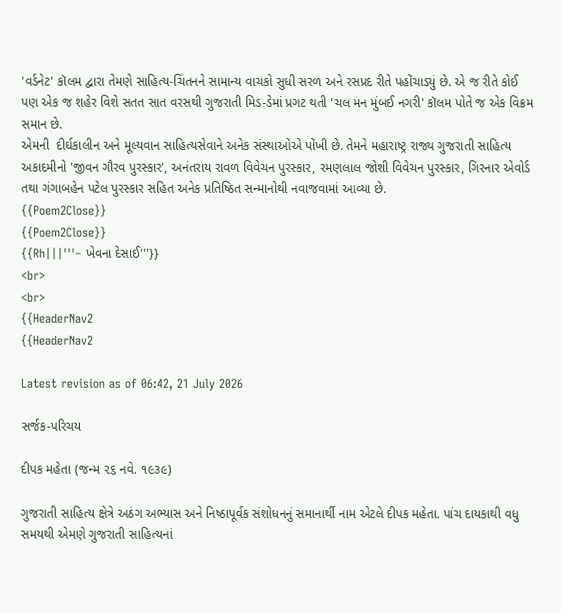'વર્ડનેટ' કૉલમ દ્વારા તેમણે સાહિત્ય-ચિંતનને સામાન્ય વાચકો સુધી સરળ અને રસપ્રદ રીતે પહોંચાડ્યું છે. એ જ રીતે કોઈ પણ એક જ શહેર વિશે સતત સાત વરસથી ગુજરાતી મિડ-ડેમાં પ્રગટ થતી 'ચલ મન મુંબઈ નગરી' કૉલમ પોતે જ એક વિક્રમ સમાન છે.
એમની  દીર્ઘકાલીન અને મૂલ્યવાન સાહિત્યસેવાને અનેક સંસ્થાઓએ પોંખી છે. તેમને મહારાષ્ટ્ર રાજ્ય ગુજરાતી સાહિત્ય અકાદમીનો 'જીવન ગૌરવ પુરસ્કાર', અનંતરાય રાવળ વિવેચન પુરસ્કાર, રમણલાલ જોશી વિવેચન પુરસ્કાર, ગિરનાર એવોર્ડ તથા ગંગાબહેન પટેલ પુરસ્કાર સહિત અનેક પ્રતિષ્ઠિત સન્માનોથી નવાજવામાં આવ્યા છે.
{{Poem2Close}}
{{Poem2Close}}
{{Rh|||'''– ખેવના દેસાઈ'''}}
<br>
<br>
{{HeaderNav2
{{HeaderNav2

Latest revision as of 06:42, 21 July 2026

સર્જક-પરિચય

દીપક મહેતા (જન્મ ૨૬ નવે. ૧૯૩૯)

ગુજરાતી સાહિત્ય ક્ષેત્રે અઠંગ અભ્યાસ અને નિષ્ઠાપૂર્વક સંશોધનનું સમાનાર્થી નામ એટલે દીપક મહેતા. પાંચ દાયકાથી વધુ સમયથી એમણે ગુજરાતી સાહિત્યનાં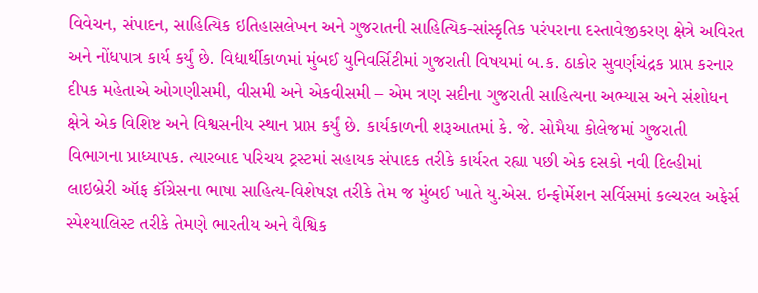વિવેચન, સંપાદન, સાહિત્યિક ઇતિહાસલેખન અને ગુજરાતની સાહિત્યિક-સાંસ્કૃતિક પરંપરાના દસ્તાવેજીકરણ ક્ષેત્રે અવિરત અને નોંધપાત્ર કાર્ય કર્યું છે. વિદ્યાર્થીકાળમાં મુંબઈ યુનિવર્સિટીમાં ગુજરાતી વિષયમાં બ.ક. ઠાકોર સુવર્ણચંદ્રક પ્રાપ્ત કરનાર દીપક મહેતાએ ઓગણીસમી, વીસમી અને એકવીસમી – એમ ત્રણ સદીના ગુજરાતી સાહિત્યના અભ્યાસ અને સંશોધન ક્ષેત્રે એક વિશિષ્ટ અને વિશ્વસનીય સ્થાન પ્રાપ્ત કર્યું છે. કાર્યકાળની શરૂઆતમાં કે. જે. સોમૈયા કોલેજમાં ગુજરાતી વિભાગના પ્રાધ્યાપક. ત્યારબાદ પરિચય ટ્રસ્ટમાં સહાયક સંપાદક તરીકે કાર્યરત રહ્યા પછી એક દસકો નવી દિલ્હીમાં લાઇબ્રેરી ઑફ કૉંગ્રેસના ભાષા સાહિત્ય-વિશેષજ્ઞ તરીકે તેમ જ મુંબઈ ખાતે યુ.એસ. ઇન્ફોર્મેશન સર્વિસમાં કલ્ચરલ અફેર્સ સ્પેશ્યાલિસ્ટ તરીકે તેમણે ભારતીય અને વૈશ્વિક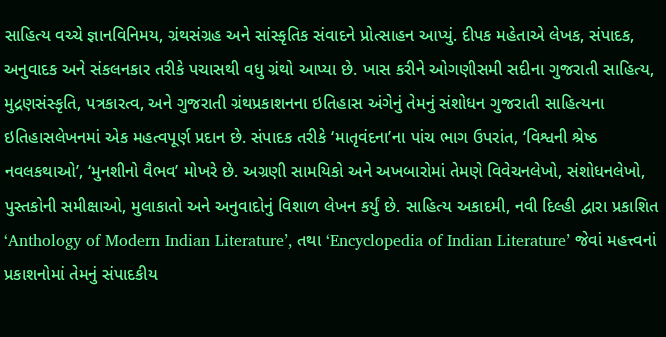સાહિત્ય વચ્ચે જ્ઞાનવિનિમય, ગ્રંથસંગ્રહ અને સાંસ્કૃતિક સંવાદને પ્રોત્સાહન આપ્યું. દીપક મહેતાએ લેખક, સંપાદક, અનુવાદક અને સંકલનકાર તરીકે પચાસથી વધુ ગ્રંથો આપ્યા છે. ખાસ કરીને ઓગણીસમી સદીના ગુજરાતી સાહિત્ય, મુદ્રણસંસ્કૃતિ, પત્રકારત્વ, અને ગુજરાતી ગ્રંથપ્રકાશનના ઇતિહાસ અંગેનું તેમનું સંશોધન ગુજરાતી સાહિત્યના ઇતિહાસલેખનમાં એક મહત્વપૂર્ણ પ્રદાન છે. સંપાદક તરીકે ‘માતૃવંદના’ના પાંચ ભાગ ઉપરાંત, ‘વિશ્વની શ્રેષ્ઠ નવલકથાઓ’, ‘મુનશીનો વૈભવ’ મોખરે છે. અગ્રણી સામયિકો અને અખબારોમાં તેમણે વિવેચનલેખો, સંશોધનલેખો, પુસ્તકોની સમીક્ષાઓ, મુલાકાતો અને અનુવાદોનું વિશાળ લેખન કર્યું છે. સાહિત્ય અકાદમી, નવી દિલ્હી દ્વારા પ્રકાશિત ‘Anthology of Modern Indian Literature’, તથા ‘Encyclopedia of Indian Literature’ જેવાં મહત્ત્વનાં પ્રકાશનોમાં તેમનું સંપાદકીય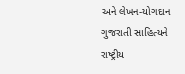અને લેખન-યોગદાન ગુજરાતી સાહિત્યને રાષ્ટ્રીય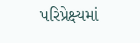પરિપ્રેક્ષ્યમાં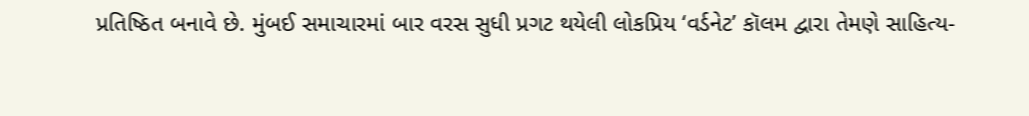પ્રતિષ્ઠિત બનાવે છે. મુંબઈ સમાચારમાં બાર વરસ સુધી પ્રગટ થયેલી લોકપ્રિય ‘વર્ડનેટ’ કૉલમ દ્વારા તેમણે સાહિત્ય-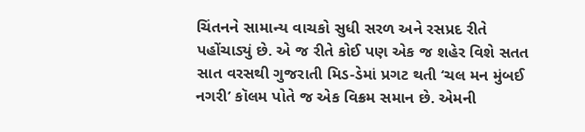ચિંતનને સામાન્ય વાચકો સુધી સરળ અને રસપ્રદ રીતે પહોંચાડ્યું છે. એ જ રીતે કોઈ પણ એક જ શહેર વિશે સતત સાત વરસથી ગુજરાતી મિડ-ડેમાં પ્રગટ થતી ‘ચલ મન મુંબઈ નગરી’ કૉલમ પોતે જ એક વિક્રમ સમાન છે. એમની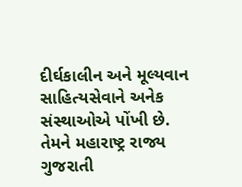દીર્ઘકાલીન અને મૂલ્યવાન સાહિત્યસેવાને અનેક સંસ્થાઓએ પોંખી છે. તેમને મહારાષ્ટ્ર રાજ્ય ગુજરાતી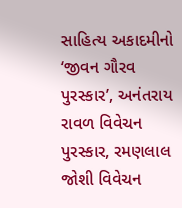સાહિત્ય અકાદમીનો ‘જીવન ગૌરવ પુરસ્કાર’, અનંતરાય રાવળ વિવેચન પુરસ્કાર, રમણલાલ જોશી વિવેચન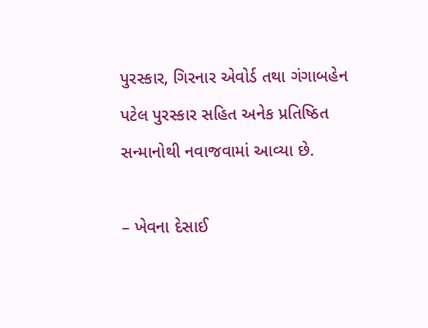પુરસ્કાર, ગિરનાર એવોર્ડ તથા ગંગાબહેન પટેલ પુરસ્કાર સહિત અનેક પ્રતિષ્ઠિત સન્માનોથી નવાજવામાં આવ્યા છે.

– ખેવના દેસાઈ